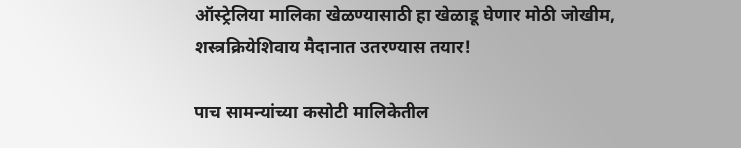ऑस्ट्रेलिया मालिका खेळण्यासाठी हा खेळाडू घेणार मोठी जोखीम, शस्त्रक्रियेशिवाय मैदानात उतरण्यास तयार!

पाच सामन्यांच्या कसोटी मालिकेतील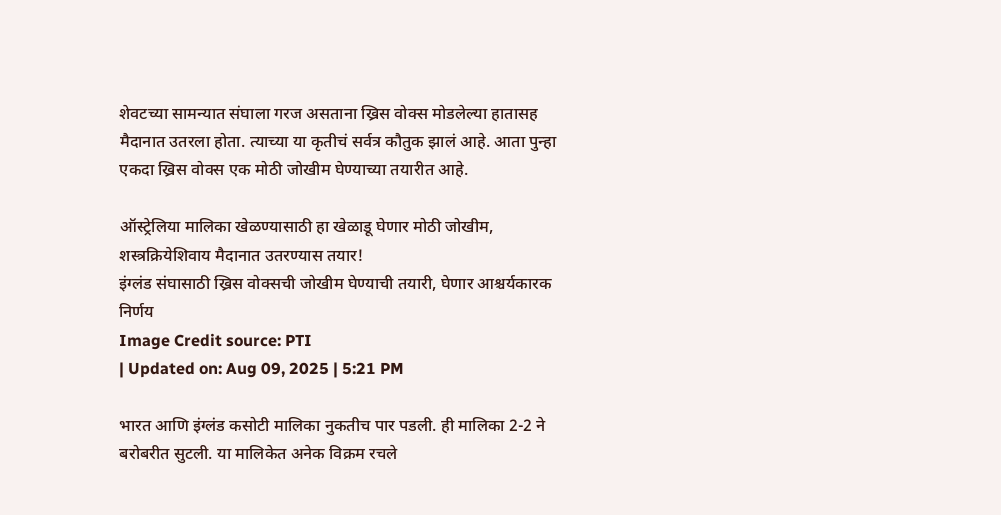शेवटच्या सामन्यात संघाला गरज असताना ख्रिस वोक्स मोडलेल्या हातासह मैदानात उतरला होता. त्याच्या या कृतीचं सर्वत्र कौतुक झालं आहे. आता पुन्हा एकदा ख्रिस वोक्स एक मोठी जोखीम घेण्याच्या तयारीत आहे.

ऑस्ट्रेलिया मालिका खेळण्यासाठी हा खेळाडू घेणार मोठी जोखीम, शस्त्रक्रियेशिवाय मैदानात उतरण्यास तयार!
इंग्लंड संघासाठी ख्रिस वोक्सची जोखीम घेण्याची तयारी, घेणार आश्चर्यकारक निर्णय
Image Credit source: PTI
| Updated on: Aug 09, 2025 | 5:21 PM

भारत आणि इंग्लंड कसोटी मालिका नुकतीच पार पडली. ही मालिका 2-2 ने बरोबरीत सुटली. या मालिकेत अनेक विक्रम रचले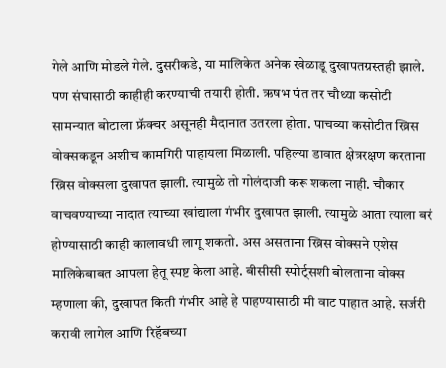गेले आणि मोडले गेले. दुसरीकडे, या मालिकेत अनेक खेळाडू दुखापतग्रस्तही झाले. पण संघासाठी काहीही करण्याची तयारी होती. ऋषभ पंत तर चौथ्या कसोटी सामन्यात बोटाला फ्रॅक्चर असूनही मैदानात उतरला होता. पाचव्या कसोटीत ख्रिस वोक्सकडून अशीच कामगिरी पाहायला मिळाली. पहिल्या डावात क्षेत्ररक्षण करताना ख्रिस वोक्सला दुखापत झाली. त्यामुळे तो गोलंदाजी करू शकला नाही. चौकार वाचवण्याच्या नादात त्याच्या खांद्याला गंभीर दुखापत झाली. त्यामुळे आता त्याला बरं होण्यासाठी काही कालावधी लागू शकतो. अस असताना ख्रिस वोक्सने एशेस मालिकेबाबत आपला हेतू स्पष्ट केला आहे. बीसीसी स्पोर्ट्सशी बोलताना वोक्स म्हणाला की, दुखापत किती गंभीर आहे हे पाहण्यासाठी मी वाट पाहात आहे. सर्जरी करावी लागेल आणि रिहॅबच्या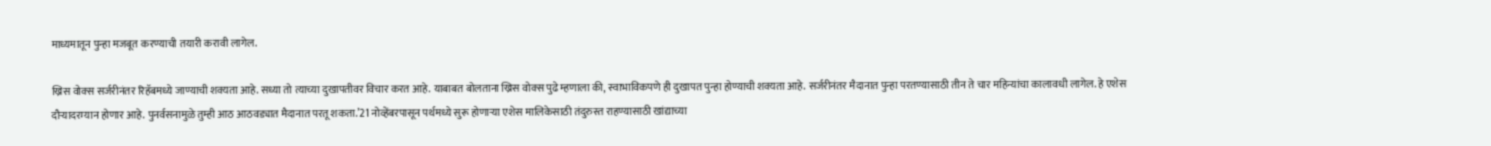माध्यमातून पुन्हा मजबूत करण्याची तयारी करावी लागेल.

ख्रिस वोक्स सर्जरीनंतर रिहॅबमध्ये जाण्याची शक्यता आहे. सध्या तो त्याच्या दुखापतीवर विचार करत आहे. याबाबत बोलताना ख्रिस वोक्स पुढे म्हणाला की, स्वाभाविकपणे ही दुखापत पुन्हा होण्याची शक्यता आहे. सर्जरीनंतर मैदानात पुन्हा परतण्यासाठी तीन ते चार महिन्यांचा कालावधी लागेल. हे एशेस दौऱ्यादरम्यान होणार आहे. पुनर्वसनामुळे तुम्ही आठ आठवड्यात मैदानात परतू शकता.’21 नोव्हेंबरपासून पर्थमध्ये सुरू होणाऱ्या एशेस मालिकेसाठी तंदुरुस्त राहण्यासाठी खांद्याच्या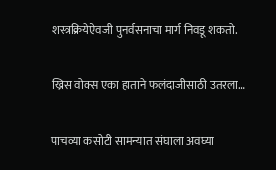शस्त्रक्रियेऐवजी पुनर्वसनाचा मार्ग निवडू शकतो.

ख्रिस वोक्स एका हाताने फलंदाजीसाठी उतरला…

पाचव्या कसोटी सामन्यात संघाला अवघ्या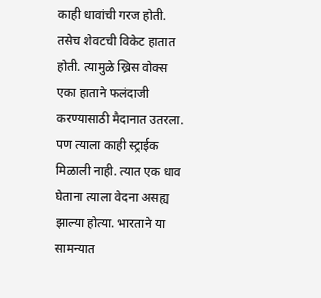काही धावांची गरज होती. तसेच शेवटची विकेट हातात होती. त्यामुळे ख्रिस वोक्स एका हाताने फलंदाजी करण्यासाठी मैदानात उतरला. पण त्याला काही स्ट्राईक मिळाली नाही. त्यात एक धाव घेताना त्याला वेदना असह्य झाल्या होत्या. भारताने या सामन्यात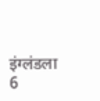इंग्लंडला 6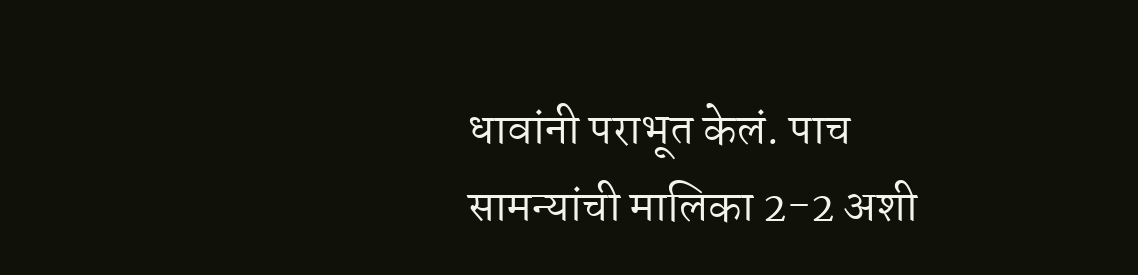धावांनी पराभूत केलं. पाच सामन्यांची मालिका 2-2 अशी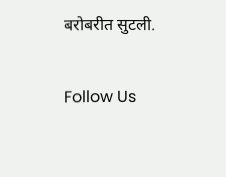बरोबरीत सुटली.

Follow Us